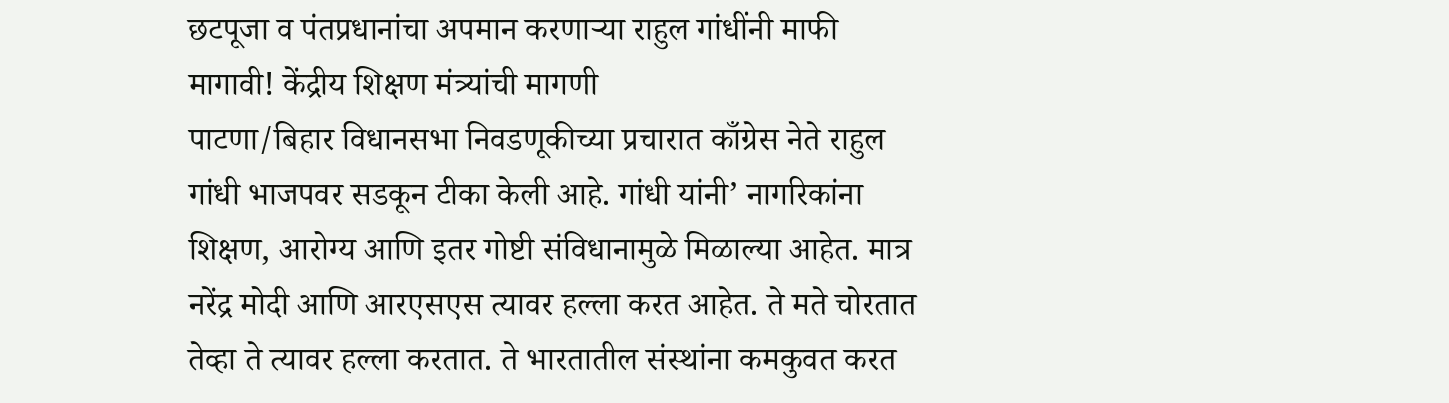छटपूजा व पंतप्रधानांचा अपमान करणाऱ्या राहुल गांधींनी माफी मागावी! केंद्रीय शिक्षण मंत्र्यांची मागणी
पाटणा/बिहार विधानसभा निवडणूकीच्या प्रचारात काँग्रेस नेते राहुल गांधी भाजपवर सडकून टीका केली आहे. गांधी यांनी’ नागरिकांना शिक्षण, आरोग्य आणि इतर गोष्टी संविधानामुळे मिळाल्या आहेत. मात्र नरेंद्र मोदी आणि आरएसएस त्यावर हल्ला करत आहेत. ते मते चोरतात तेव्हा ते त्यावर हल्ला करतात. ते भारतातील संस्थांना कमकुवत करत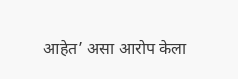आहेत’ असा आरोप केला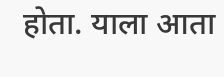होता. याला आता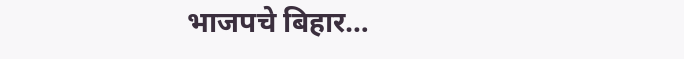भाजपचे बिहार…